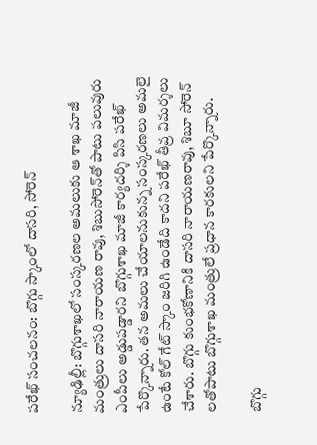పరేఖ్ సంచలనం: బొగ్గు స్కాంలో దాసరి, సోరెన్‌

న్యూఢిల్లీ: బొగ్గుశాఖలో సంస్కరణల అమలుకు ఆ శాఖ మాజీ మంత్రులు దాసరి నారాయణ రావు, శిబుసోరెన్‌తో పాటు పలువురు ఎంపీలు అడ్డుపడ్డారని బొగ్గుశాఖ మాజీ కార్యదర్శి పిసి పరేఖ్ పేర్కొన్నారు. తన అమలు చేయాలనుకున్న సంస్కరణలు అమలై ఉంటే కోల్ గేట్ స్కాం జరిగి ఉండేది కాదని పరేఖ్ తీవ్ర విమర్శలు చేశారు. బొగ్గు కుంభకోణానికి దాసరి నారాయణరావు, శిబూ సోరెన్ లతోపాటు బొగ్గుశాఖ మంత్రులే ప్రధాన కారకులని పేర్కొన్నారు.

బొగ్గు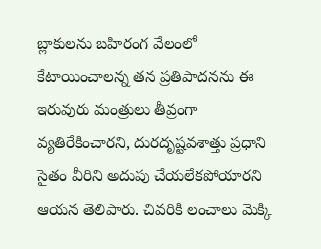బ్లాకులను బహిరంగ వేలంలో కేటాయించాలన్న తన ప్రతిపాదనను ఈ ఇరువురు మంత్రులు తీవ్రంగా వ్యతిరేకించారని, దురదృష్టవశాత్తు ప్రధాని సైతం వీరిని అదుపు చేయలేకపోయారని ఆయన తెలిపారు. చివరికి లంచాలు మెక్కి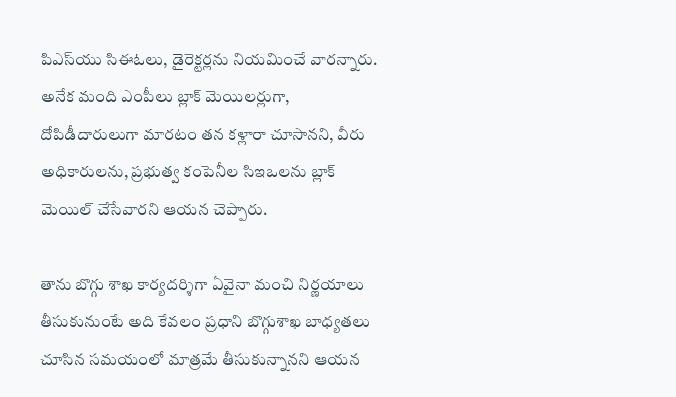పిఎస్‌యు సిఈఓలు, డైరెక్టర్లను నియమించే వారన్నారు. అనేక మంది ఎంపీలు బ్లాక్ మెయిలర్లుగా, దోపిడీదారులుగా మారటం తన కళ్లారా చూసానని, వీరు అధికారులను, ప్రభుత్వ కంపెనీల సిఇఒలను బ్లాక్ మెయిల్ చేసేవారని ఆయన చెప్పారు.

తాను బొగ్గు శాఖ కార్యదర్శిగా ఏవైనా మంచి నిర్ణయాలు తీసుకునుంటే అది కేవలం ప్రధాని బొగ్గుశాఖ బాధ్యతలు చూసిన సమయంలో మాత్రమే తీసుకున్నానని ఆయన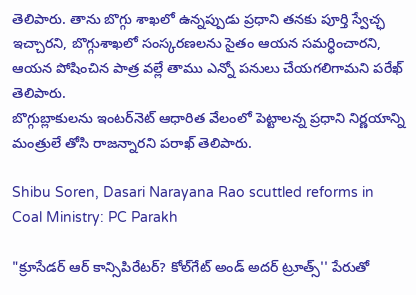తెలిపారు. తాను బొగ్గు శాఖలో ఉన్నప్పుడు ప్రధాని తనకు పూర్తి స్వేచ్ఛ ఇచ్చారని, బొగ్గుశాఖలో సంస్కరణలను సైతం ఆయన సమర్ధించారని, ఆయన పోషించిన పాత్ర వల్లే తాము ఎన్నో పనులు చేయగలిగామని పరేఖ్ తెలిపారు.
బొగ్గుబ్లాకులను ఇంటర్‌నెట్ ఆధారిత వేలంలో పెట్టాలన్న ప్రధాని నిర్ణయాన్ని మంత్రులే తోసి రాజన్నారని పరాఖ్ తెలిపారు.

Shibu Soren, Dasari Narayana Rao scuttled reforms in Coal Ministry: PC Parakh

"క్రూసేడర్ ఆర్ కాన్సిపిరేటర్? కోల్‌గేట్ అండ్ అదర్ ట్రూత్స్'' పేరుతో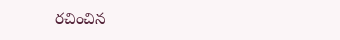రచించిన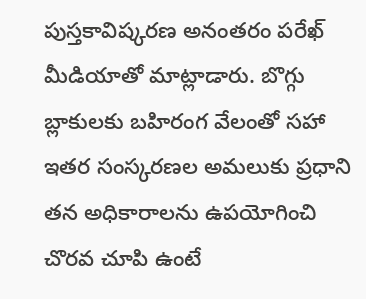పుస్తకావిష్కరణ అనంతరం పరేఖ్ మీడియాతో మాట్లాడారు. బొగ్గు బ్లాకులకు బహిరంగ వేలంతో సహా ఇతర సంస్కరణల అమలుకు ప్రధాని తన అధికారాలను ఉపయోగించి చొరవ చూపి ఉంటే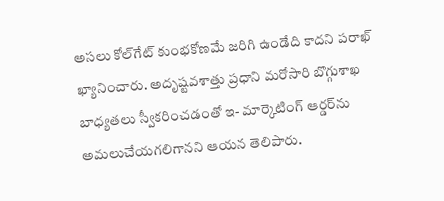అసలు కోల్‌గేట్ కుంభకోణమే జరిగి ఉండేది కాదని పరాఖ్ ఖ్యానించారు. అదృష్టవశాత్తు ప్రధాని మరోసారి బొగ్గుశాఖ బాధ్యతలు స్వీకరించడంతో ఇ- మార్కెటింగ్ ఆర్డర్‌ను అమలుచేయగలిగానని ఆయన తెలిపారు.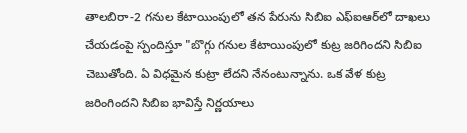తాలబిరా-2 గనుల కేటాయింపులో తన పేరును సిబిఐ ఎఫ్ఐఆర్‌లో దాఖలు చేయడంపై స్పందిస్తూ "బొగ్గు గనుల కేటాయింపులో కుట్ర జరిగిందని సిబిఐ చెబుతోంది. ఏ విధమైన కుట్రా లేదని నేనంటున్నాను. ఒక వేళ కుట్ర జరింగిందని సిబిఐ భావిస్తే నిర్ణయాలు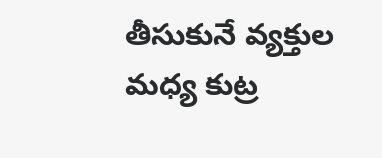తీసుకునే వ్యక్తుల మధ్య కుట్ర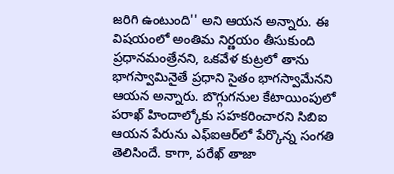జరిగి ఉంటుంది'' అని ఆయన అన్నారు. ఈ విషయంలో అంతిమ నిర్ణయం తీసుకుంది ప్రధానమంత్రేనని, ఒకవేళ కుట్రలో తాను భాగస్వామినైతే ప్రధాని సైతం భాగస్వామేనని ఆయన అన్నారు. బొగ్గుగనుల కేటాయింపులో పరాఖ్ హిందాల్కోకు సహకరించారని సిబిఐ ఆయన పేరును ఎఫ్ఐఆర్‌లో పేర్కొన్న సంగతి తెలిసిందే. కాగా, పరేఖ్ తాజా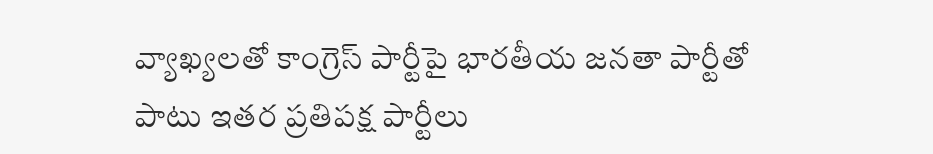వ్యాఖ్యలతో కాంగ్రెస్ పార్టీపై భారతీయ జనతా పార్టీతో పాటు ఇతర ప్రతిపక్ష పార్టీలు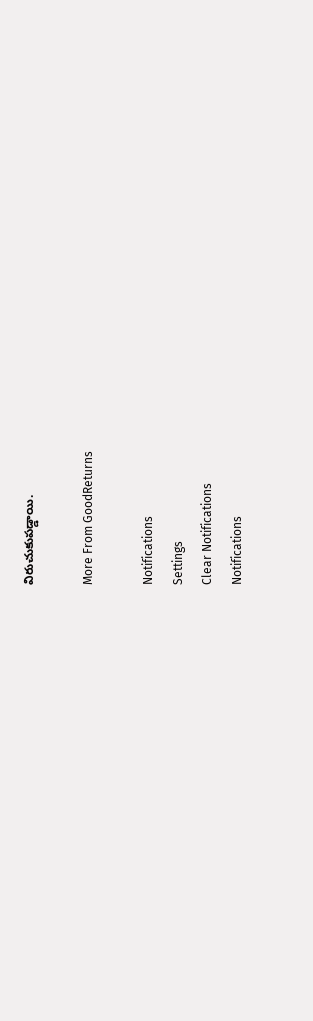విరుచుకుపడ్డాయి.

More From GoodReturns

Notifications
Settings
Clear Notifications
Notifications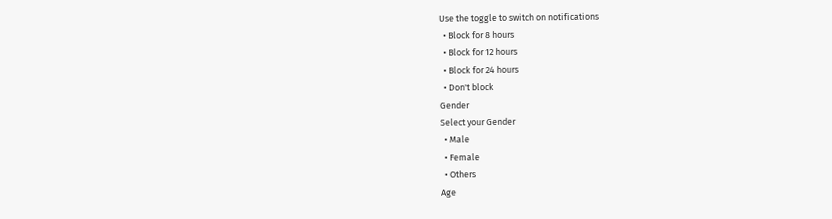Use the toggle to switch on notifications
  • Block for 8 hours
  • Block for 12 hours
  • Block for 24 hours
  • Don't block
Gender
Select your Gender
  • Male
  • Female
  • Others
Age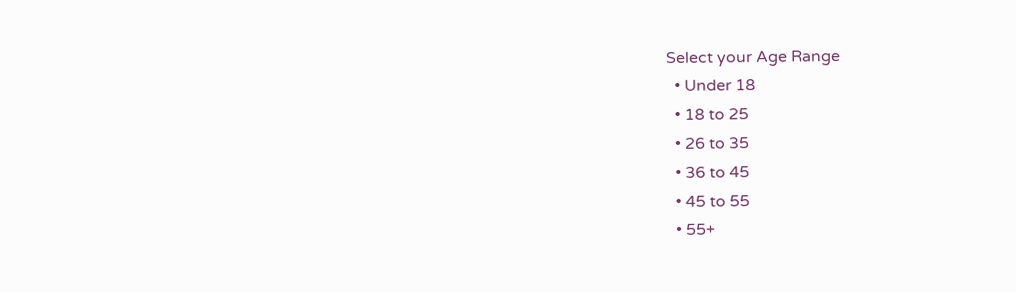Select your Age Range
  • Under 18
  • 18 to 25
  • 26 to 35
  • 36 to 45
  • 45 to 55
  • 55+